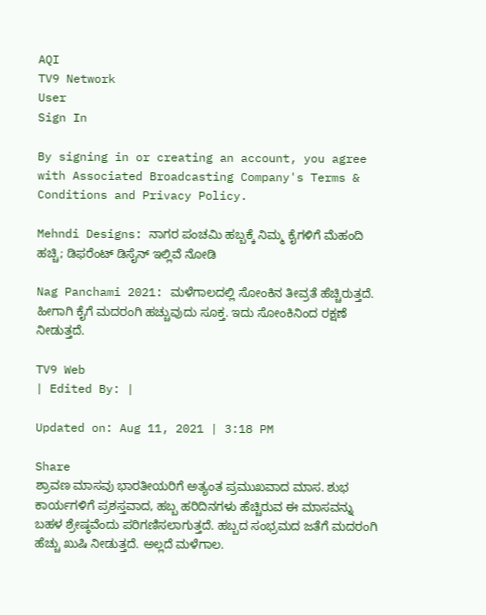AQI
TV9 Network
User
Sign In

By signing in or creating an account, you agree with Associated Broadcasting Company's Terms & Conditions and Privacy Policy.

Mehndi Designs: ನಾಗರ ಪಂಚಮಿ ಹಬ್ಬಕ್ಕೆ ನಿಮ್ಮ ಕೈಗಳಿಗೆ ಮೆಹಂದಿ ಹಚ್ಚಿ; ಡಿಫರೆಂಟ್ ಡಿಸೈನ್ ಇಲ್ಲಿವೆ ನೋಡಿ

Nag Panchami 2021: ಮಳೆಗಾಲದಲ್ಲಿ ಸೋಂಕಿನ ತೀವ್ರತೆ ಹೆಚ್ಚಿರುತ್ತದೆ. ಹೀಗಾಗಿ ಕೈಗೆ ಮದರಂಗಿ ಹಚ್ಚುವುದು ಸೂಕ್ತ. ಇದು ಸೋಂಕಿನಿಂದ ರಕ್ಷಣೆ ನೀಡುತ್ತದೆ.

TV9 Web
| Edited By: |

Updated on: Aug 11, 2021 | 3:18 PM

Share
ಶ್ರಾವಣ ಮಾಸವು ಭಾರತೀಯರಿಗೆ ಅತ್ಯಂತ ಪ್ರಮುಖವಾದ ಮಾಸ. ಶುಭ ಕಾರ್ಯಗಳಿಗೆ ಪ್ರಶಸ್ತವಾದ, ಹಬ್ಬ ಹರಿದಿನಗಳು ಹೆಚ್ಚಿರುವ ಈ ಮಾಸವನ್ನು ಬಹಳ ಶ್ರೇಷ್ಠವೆಂದು ಪರಿಗಣಿಸಲಾಗುತ್ತದೆ. ಹಬ್ಬದ ಸಂಭ್ರಮದ ಜತೆಗೆ ಮದರಂಗಿ ಹೆಚ್ಚು ಖುಷಿ ನೀಡುತ್ತದೆ. ಅಲ್ಲದೆ ಮಳೆಗಾಲ.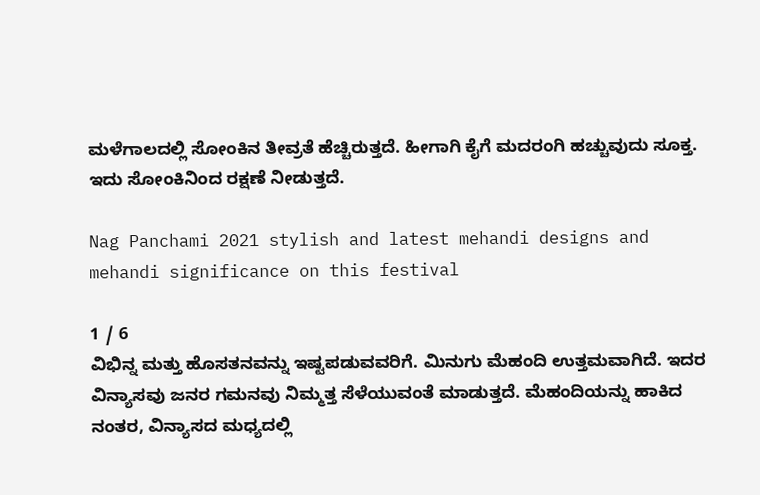ಮಳೆಗಾಲದಲ್ಲಿ ಸೋಂಕಿನ ತೀವ್ರತೆ ಹೆಚ್ಚಿರುತ್ತದೆ. ಹೀಗಾಗಿ ಕೈಗೆ ಮದರಂಗಿ ಹಚ್ಚುವುದು ಸೂಕ್ತ. ಇದು ಸೋಂಕಿನಿಂದ ರಕ್ಷಣೆ ನೀಡುತ್ತದೆ.

Nag Panchami 2021 stylish and latest mehandi designs and mehandi significance on this festival

1 / 6
ವಿಭಿನ್ನ ಮತ್ತು ಹೊಸತನವನ್ನು ಇಷ್ಟಪಡುವವರಿಗೆ. ಮಿನುಗು ಮೆಹಂದಿ ಉತ್ತಮವಾಗಿದೆ. ಇದರ ವಿನ್ಯಾಸವು ಜನರ ಗಮನವು ನಿಮ್ಮತ್ತ ಸೆಳೆಯುವಂತೆ ಮಾಡುತ್ತದೆ. ಮೆಹಂದಿಯನ್ನು ಹಾಕಿದ ನಂತರ, ವಿನ್ಯಾಸದ ಮಧ್ಯದಲ್ಲಿ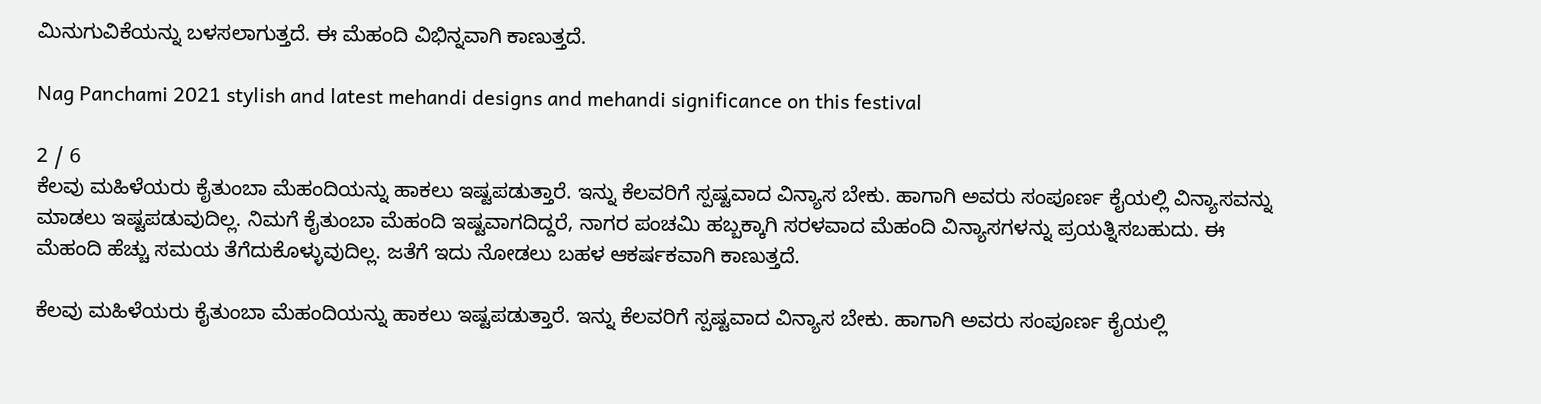ಮಿನುಗುವಿಕೆಯನ್ನು ಬಳಸಲಾಗುತ್ತದೆ. ಈ ಮೆಹಂದಿ ವಿಭಿನ್ನವಾಗಿ ಕಾಣುತ್ತದೆ.

Nag Panchami 2021 stylish and latest mehandi designs and mehandi significance on this festival

2 / 6
ಕೆಲವು ಮಹಿಳೆಯರು ಕೈತುಂಬಾ ಮೆಹಂದಿಯನ್ನು ಹಾಕಲು ಇಷ್ಟಪಡುತ್ತಾರೆ. ಇನ್ನು ಕೆಲವರಿಗೆ ಸ್ಪಷ್ಟವಾದ ವಿನ್ಯಾಸ ಬೇಕು. ಹಾಗಾಗಿ ಅವರು ಸಂಪೂರ್ಣ ಕೈಯಲ್ಲಿ ವಿನ್ಯಾಸವನ್ನು ಮಾಡಲು ಇಷ್ಟಪಡುವುದಿಲ್ಲ. ನಿಮಗೆ ಕೈತುಂಬಾ ಮೆಹಂದಿ ಇಷ್ಟವಾಗದಿದ್ದರೆ, ನಾಗರ ಪಂಚಮಿ ಹಬ್ಬಕ್ಕಾಗಿ ಸರಳವಾದ ಮೆಹಂದಿ ವಿನ್ಯಾಸಗಳನ್ನು ಪ್ರಯತ್ನಿಸಬಹುದು. ಈ ಮೆಹಂದಿ ಹೆಚ್ಚು ಸಮಯ ತೆಗೆದುಕೊಳ್ಳುವುದಿಲ್ಲ. ಜತೆಗೆ ಇದು ನೋಡಲು ಬಹಳ ಆಕರ್ಷಕವಾಗಿ ಕಾಣುತ್ತದೆ.

ಕೆಲವು ಮಹಿಳೆಯರು ಕೈತುಂಬಾ ಮೆಹಂದಿಯನ್ನು ಹಾಕಲು ಇಷ್ಟಪಡುತ್ತಾರೆ. ಇನ್ನು ಕೆಲವರಿಗೆ ಸ್ಪಷ್ಟವಾದ ವಿನ್ಯಾಸ ಬೇಕು. ಹಾಗಾಗಿ ಅವರು ಸಂಪೂರ್ಣ ಕೈಯಲ್ಲಿ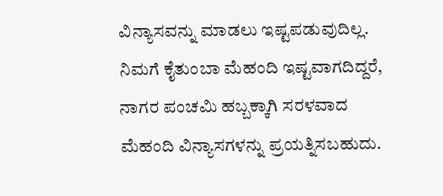ವಿನ್ಯಾಸವನ್ನು ಮಾಡಲು ಇಷ್ಟಪಡುವುದಿಲ್ಲ. ನಿಮಗೆ ಕೈತುಂಬಾ ಮೆಹಂದಿ ಇಷ್ಟವಾಗದಿದ್ದರೆ, ನಾಗರ ಪಂಚಮಿ ಹಬ್ಬಕ್ಕಾಗಿ ಸರಳವಾದ ಮೆಹಂದಿ ವಿನ್ಯಾಸಗಳನ್ನು ಪ್ರಯತ್ನಿಸಬಹುದು.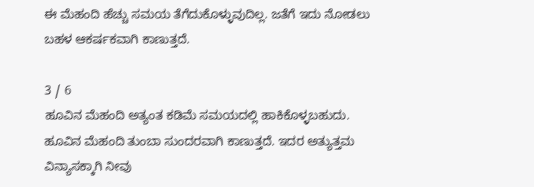ಈ ಮೆಹಂದಿ ಹೆಚ್ಚು ಸಮಯ ತೆಗೆದುಕೊಳ್ಳುವುದಿಲ್ಲ. ಜತೆಗೆ ಇದು ನೋಡಲು ಬಹಳ ಆಕರ್ಷಕವಾಗಿ ಕಾಣುತ್ತದೆ.

3 / 6
ಹೂವಿನ ಮೆಹಂದಿ ಅತ್ಯಂತ ಕಡಿಮೆ ಸಮಯದಲ್ಲಿ ಹಾಕಿಕೊಳ್ಳಬಹುದು. ಹೂವಿನ ಮೆಹಂದಿ ತುಂಬಾ ಸುಂದರವಾಗಿ ಕಾಣುತ್ತದೆ. ಇದರ ಅತ್ಯುತ್ತಮ ವಿನ್ಯಾಸಕ್ಕಾಗಿ ನೀವು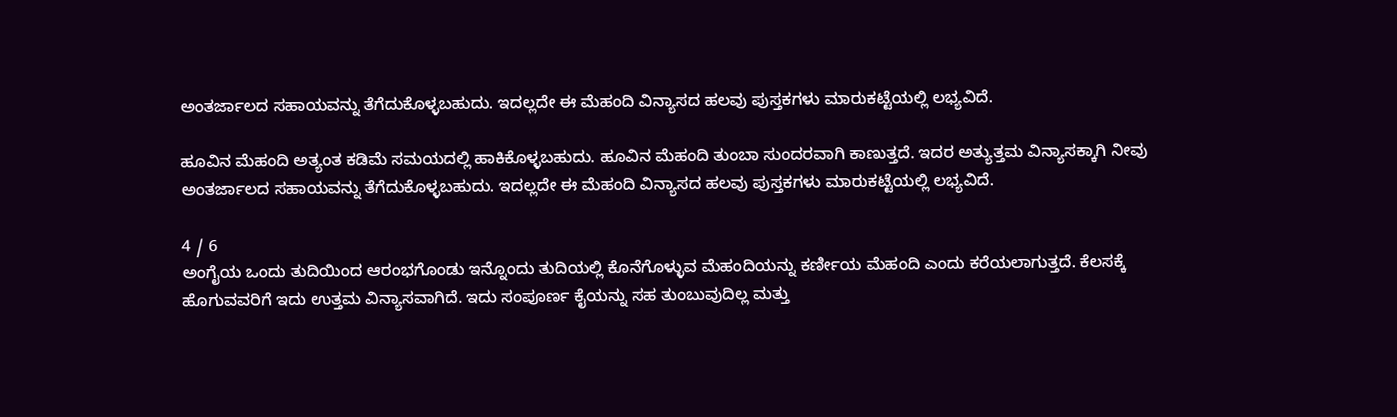ಅಂತರ್ಜಾಲದ ಸಹಾಯವನ್ನು ತೆಗೆದುಕೊಳ್ಳಬಹುದು. ಇದಲ್ಲದೇ ಈ ಮೆಹಂದಿ ವಿನ್ಯಾಸದ ಹಲವು ಪುಸ್ತಕಗಳು ಮಾರುಕಟ್ಟೆಯಲ್ಲಿ ಲಭ್ಯವಿದೆ.

ಹೂವಿನ ಮೆಹಂದಿ ಅತ್ಯಂತ ಕಡಿಮೆ ಸಮಯದಲ್ಲಿ ಹಾಕಿಕೊಳ್ಳಬಹುದು. ಹೂವಿನ ಮೆಹಂದಿ ತುಂಬಾ ಸುಂದರವಾಗಿ ಕಾಣುತ್ತದೆ. ಇದರ ಅತ್ಯುತ್ತಮ ವಿನ್ಯಾಸಕ್ಕಾಗಿ ನೀವು ಅಂತರ್ಜಾಲದ ಸಹಾಯವನ್ನು ತೆಗೆದುಕೊಳ್ಳಬಹುದು. ಇದಲ್ಲದೇ ಈ ಮೆಹಂದಿ ವಿನ್ಯಾಸದ ಹಲವು ಪುಸ್ತಕಗಳು ಮಾರುಕಟ್ಟೆಯಲ್ಲಿ ಲಭ್ಯವಿದೆ.

4 / 6
ಅಂಗೈಯ ಒಂದು ತುದಿಯಿಂದ ಆರಂಭಗೊಂಡು ಇನ್ನೊಂದು ತುದಿಯಲ್ಲಿ ಕೊನೆಗೊಳ್ಳುವ ಮೆಹಂದಿಯನ್ನು ಕರ್ಣೀಯ ಮೆಹಂದಿ ಎಂದು ಕರೆಯಲಾಗುತ್ತದೆ. ಕೆಲಸಕ್ಕೆ ಹೊಗುವವರಿಗೆ ಇದು ಉತ್ತಮ ವಿನ್ಯಾಸವಾಗಿದೆ. ಇದು ಸಂಪೂರ್ಣ ಕೈಯನ್ನು ಸಹ ತುಂಬುವುದಿಲ್ಲ ಮತ್ತು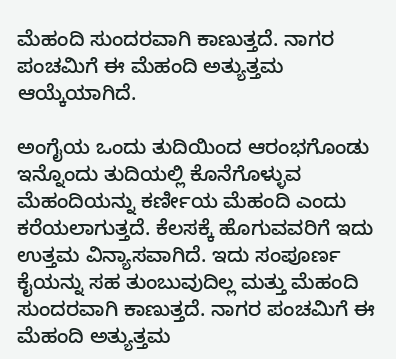ಮೆಹಂದಿ ಸುಂದರವಾಗಿ ಕಾಣುತ್ತದೆ. ನಾಗರ ಪಂಚಮಿಗೆ ಈ ಮೆಹಂದಿ ಅತ್ಯುತ್ತಮ ಆಯ್ಕೆಯಾಗಿದೆ.

ಅಂಗೈಯ ಒಂದು ತುದಿಯಿಂದ ಆರಂಭಗೊಂಡು ಇನ್ನೊಂದು ತುದಿಯಲ್ಲಿ ಕೊನೆಗೊಳ್ಳುವ ಮೆಹಂದಿಯನ್ನು ಕರ್ಣೀಯ ಮೆಹಂದಿ ಎಂದು ಕರೆಯಲಾಗುತ್ತದೆ. ಕೆಲಸಕ್ಕೆ ಹೊಗುವವರಿಗೆ ಇದು ಉತ್ತಮ ವಿನ್ಯಾಸವಾಗಿದೆ. ಇದು ಸಂಪೂರ್ಣ ಕೈಯನ್ನು ಸಹ ತುಂಬುವುದಿಲ್ಲ ಮತ್ತು ಮೆಹಂದಿ ಸುಂದರವಾಗಿ ಕಾಣುತ್ತದೆ. ನಾಗರ ಪಂಚಮಿಗೆ ಈ ಮೆಹಂದಿ ಅತ್ಯುತ್ತಮ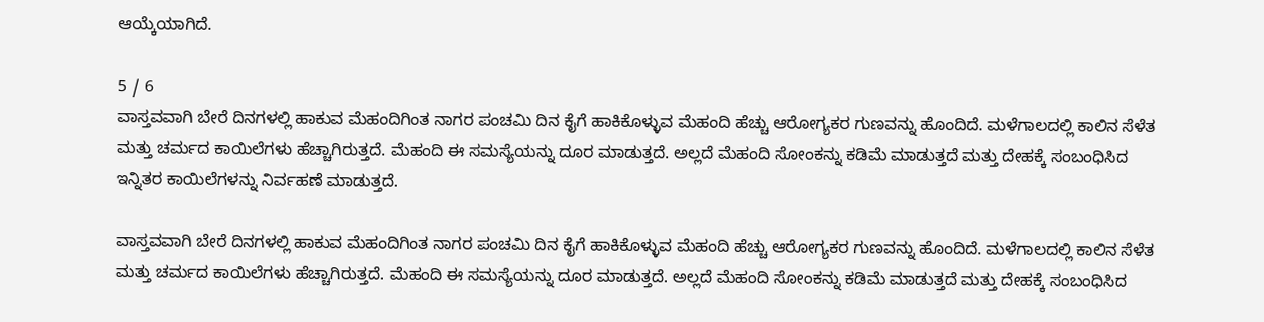ಆಯ್ಕೆಯಾಗಿದೆ.

5 / 6
ವಾಸ್ತವವಾಗಿ ಬೇರೆ ದಿನಗಳಲ್ಲಿ ಹಾಕುವ ಮೆಹಂದಿಗಿಂತ ನಾಗರ ಪಂಚಮಿ ದಿನ ಕೈಗೆ ಹಾಕಿಕೊಳ್ಳುವ ಮೆಹಂದಿ ಹೆಚ್ಚು ಆರೋಗ್ಯಕರ ಗುಣವನ್ನು ಹೊಂದಿದೆ. ಮಳೆಗಾಲದಲ್ಲಿ ಕಾಲಿನ ಸೆಳೆತ ಮತ್ತು ಚರ್ಮದ ಕಾಯಿಲೆಗಳು ಹೆಚ್ಚಾಗಿರುತ್ತದೆ. ಮೆಹಂದಿ ಈ ಸಮಸ್ಯೆಯನ್ನು ದೂರ ಮಾಡುತ್ತದೆ. ಅಲ್ಲದೆ ಮೆಹಂದಿ ಸೋಂಕನ್ನು ಕಡಿಮೆ ಮಾಡುತ್ತದೆ ಮತ್ತು ದೇಹಕ್ಕೆ ಸಂಬಂಧಿಸಿದ ಇನ್ನಿತರ ಕಾಯಿಲೆಗಳನ್ನು ನಿರ್ವಹಣೆ ಮಾಡುತ್ತದೆ.

ವಾಸ್ತವವಾಗಿ ಬೇರೆ ದಿನಗಳಲ್ಲಿ ಹಾಕುವ ಮೆಹಂದಿಗಿಂತ ನಾಗರ ಪಂಚಮಿ ದಿನ ಕೈಗೆ ಹಾಕಿಕೊಳ್ಳುವ ಮೆಹಂದಿ ಹೆಚ್ಚು ಆರೋಗ್ಯಕರ ಗುಣವನ್ನು ಹೊಂದಿದೆ. ಮಳೆಗಾಲದಲ್ಲಿ ಕಾಲಿನ ಸೆಳೆತ ಮತ್ತು ಚರ್ಮದ ಕಾಯಿಲೆಗಳು ಹೆಚ್ಚಾಗಿರುತ್ತದೆ. ಮೆಹಂದಿ ಈ ಸಮಸ್ಯೆಯನ್ನು ದೂರ ಮಾಡುತ್ತದೆ. ಅಲ್ಲದೆ ಮೆಹಂದಿ ಸೋಂಕನ್ನು ಕಡಿಮೆ ಮಾಡುತ್ತದೆ ಮತ್ತು ದೇಹಕ್ಕೆ ಸಂಬಂಧಿಸಿದ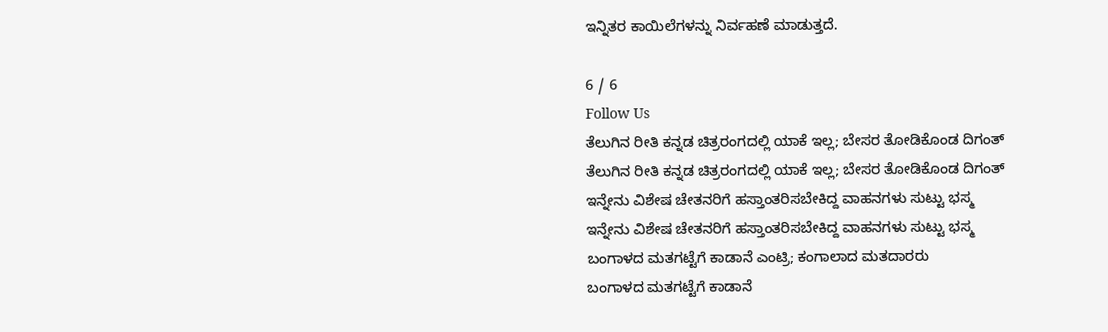ಇನ್ನಿತರ ಕಾಯಿಲೆಗಳನ್ನು ನಿರ್ವಹಣೆ ಮಾಡುತ್ತದೆ.

6 / 6
Follow Us
ತೆಲುಗಿನ ರೀತಿ ಕನ್ನಡ ಚಿತ್ರರಂಗದಲ್ಲಿ ಯಾಕೆ ಇಲ್ಲ; ಬೇಸರ ತೋಡಿಕೊಂಡ ದಿಗಂತ್
ತೆಲುಗಿನ ರೀತಿ ಕನ್ನಡ ಚಿತ್ರರಂಗದಲ್ಲಿ ಯಾಕೆ ಇಲ್ಲ; ಬೇಸರ ತೋಡಿಕೊಂಡ ದಿಗಂತ್
ಇನ್ನೇನು ವಿಶೇಷ ಚೇತನರಿಗೆ ಹಸ್ತಾಂತರಿಸಬೇಕಿದ್ದ ವಾಹನಗಳು ಸುಟ್ಟು ಭಸ್ಮ
ಇನ್ನೇನು ವಿಶೇಷ ಚೇತನರಿಗೆ ಹಸ್ತಾಂತರಿಸಬೇಕಿದ್ದ ವಾಹನಗಳು ಸುಟ್ಟು ಭಸ್ಮ
ಬಂಗಾಳದ ಮತಗಟ್ಟೆಗೆ ಕಾಡಾನೆ ಎಂಟ್ರಿ; ಕಂಗಾಲಾದ ಮತದಾರರು
ಬಂಗಾಳದ ಮತಗಟ್ಟೆಗೆ ಕಾಡಾನೆ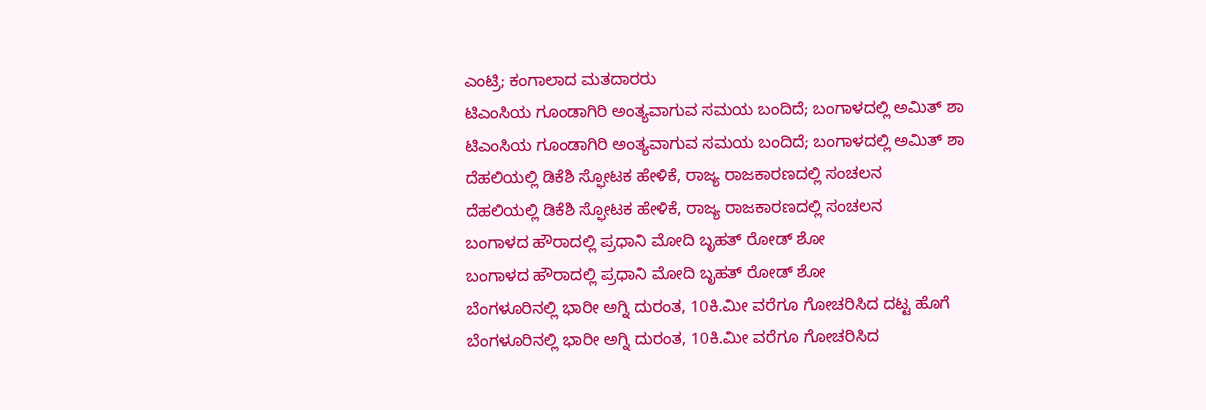ಎಂಟ್ರಿ; ಕಂಗಾಲಾದ ಮತದಾರರು
ಟಿಎಂಸಿಯ ಗೂಂಡಾಗಿರಿ ಅಂತ್ಯವಾಗುವ ಸಮಯ ಬಂದಿದೆ; ಬಂಗಾಳದಲ್ಲಿ ಅಮಿತ್ ಶಾ
ಟಿಎಂಸಿಯ ಗೂಂಡಾಗಿರಿ ಅಂತ್ಯವಾಗುವ ಸಮಯ ಬಂದಿದೆ; ಬಂಗಾಳದಲ್ಲಿ ಅಮಿತ್ ಶಾ
ದೆಹಲಿಯಲ್ಲಿ ಡಿಕೆಶಿ ಸ್ಫೋಟಕ ಹೇಳಿಕೆ, ರಾಜ್ಯ ರಾಜಕಾರಣದಲ್ಲಿ ಸಂಚಲನ
ದೆಹಲಿಯಲ್ಲಿ ಡಿಕೆಶಿ ಸ್ಫೋಟಕ ಹೇಳಿಕೆ, ರಾಜ್ಯ ರಾಜಕಾರಣದಲ್ಲಿ ಸಂಚಲನ
ಬಂಗಾಳದ ಹೌರಾದಲ್ಲಿ ಪ್ರಧಾನಿ ಮೋದಿ ಬೃಹತ್ ರೋಡ್ ಶೋ
ಬಂಗಾಳದ ಹೌರಾದಲ್ಲಿ ಪ್ರಧಾನಿ ಮೋದಿ ಬೃಹತ್ ರೋಡ್ ಶೋ
ಬೆಂಗಳೂರಿನಲ್ಲಿ ಭಾರೀ ಅಗ್ನಿ ದುರಂತ, 10ಕಿ.ಮೀ ವರೆಗೂ ಗೋಚರಿಸಿದ ದಟ್ಟ ಹೊಗೆ
ಬೆಂಗಳೂರಿನಲ್ಲಿ ಭಾರೀ ಅಗ್ನಿ ದುರಂತ, 10ಕಿ.ಮೀ ವರೆಗೂ ಗೋಚರಿಸಿದ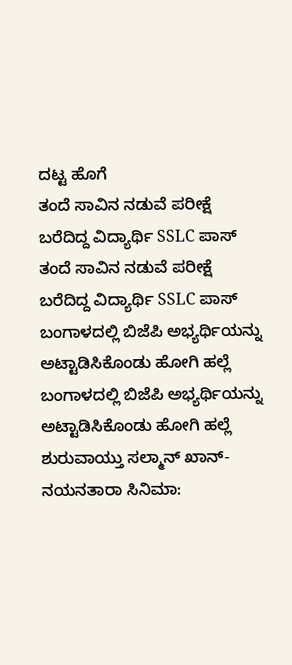ದಟ್ಟ ಹೊಗೆ
ತಂದೆ ಸಾವಿನ ನಡುವೆ ಪರೀಕ್ಷೆ ಬರೆದಿದ್ದ ವಿದ್ಯಾರ್ಥಿ SSLC ಪಾಸ್
ತಂದೆ ಸಾವಿನ ನಡುವೆ ಪರೀಕ್ಷೆ ಬರೆದಿದ್ದ ವಿದ್ಯಾರ್ಥಿ SSLC ಪಾಸ್
ಬಂಗಾಳದಲ್ಲಿ ಬಿಜೆಪಿ ಅಭ್ಯರ್ಥಿಯನ್ನು ಅಟ್ಟಾಡಿಸಿಕೊಂಡು ಹೋಗಿ ಹಲ್ಲೆ
ಬಂಗಾಳದಲ್ಲಿ ಬಿಜೆಪಿ ಅಭ್ಯರ್ಥಿಯನ್ನು ಅಟ್ಟಾಡಿಸಿಕೊಂಡು ಹೋಗಿ ಹಲ್ಲೆ
ಶುರುವಾಯ್ತು ಸಲ್ಮಾನ್ ಖಾನ್-ನಯನತಾರಾ ಸಿನಿಮಾ: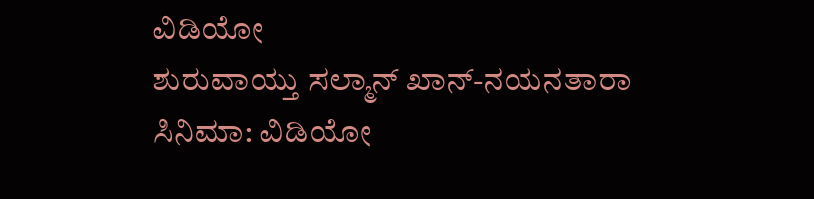ವಿಡಿಯೋ
ಶುರುವಾಯ್ತು ಸಲ್ಮಾನ್ ಖಾನ್-ನಯನತಾರಾ ಸಿನಿಮಾ: ವಿಡಿಯೋ